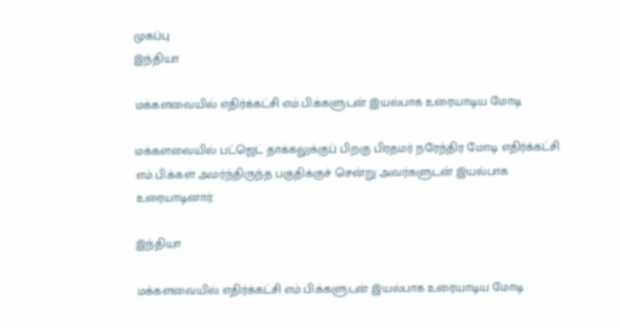முகப்பு
இந்தியா

மக்களவையில் எதிர்க்கட்சி எம்.பி.க்களுடன் இயல்பாக உரையாடிய மோடி

மக்களவையில் பட்ஜெட் தாக்கலுக்குப் பிறகு பிரதமர் நரேந்திர மோடி எதிர்க்கட்சி எம்.பி.க்கள் அமர்ந்திருந்த பகுதிக்குச் சென்று அவர்களுடன் இயல்பாக உரையாடினார்.

இந்தியா

மக்களவையில் எதிர்க்கட்சி எம்.பி.க்களுடன் இயல்பாக உரையாடிய மோடி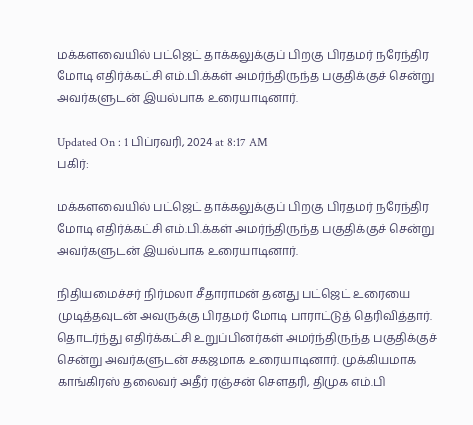மக்களவையில் பட்ஜெட் தாக்கலுக்குப் பிறகு பிரதமர் நரேந்திர மோடி எதிர்க்கட்சி எம்.பி.க்கள் அமர்ந்திருந்த பகுதிக்குச் சென்று அவர்களுடன் இயல்பாக உரையாடினார்.

Updated On : 1 பிப்ரவரி, 2024 at 8:17 AM
பகிர்:

மக்களவையில் பட்ஜெட் தாக்கலுக்குப் பிறகு பிரதமர் நரேந்திர மோடி எதிர்க்கட்சி எம்.பி.க்கள் அமர்ந்திருந்த பகுதிக்குச் சென்று அவர்களுடன் இயல்பாக உரையாடினார்.

நிதியமைச்சர் நிர்மலா சீதாராமன் தனது பட்ஜெட் உரையை முடித்தவுடன் அவருக்கு பிரதமர் மோடி பாராட்டுத் தெரிவித்தார். தொடர்ந்து எதிர்க்கட்சி உறுப்பினர்கள் அமர்ந்திருந்த பகுதிக்குச் சென்று அவர்களுடன் சகஜமாக உரையாடினார். முக்கியமாக காங்கிரஸ் தலைவர் அதீர் ரஞ்சன் சௌதரி, திமுக எம்.பி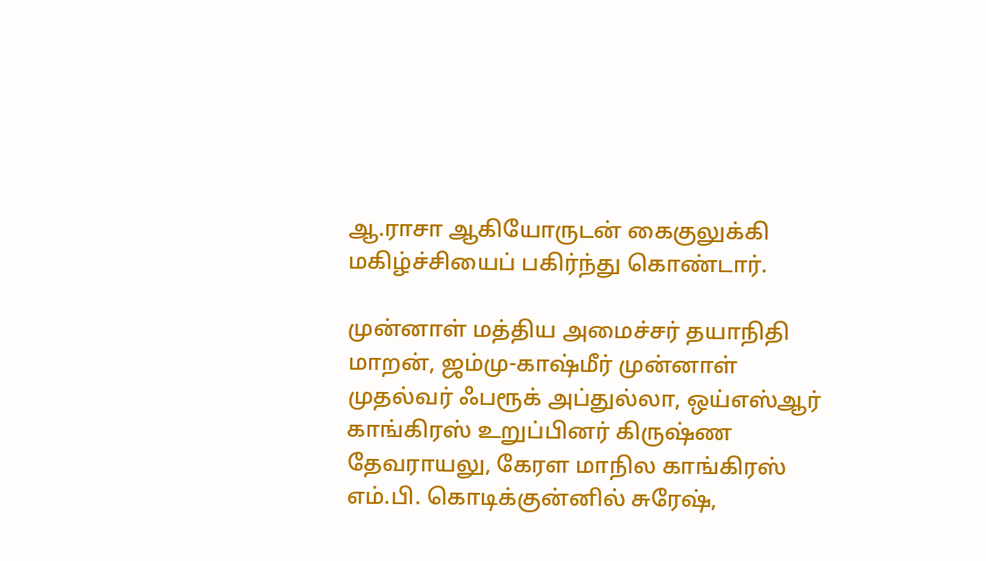ஆ.ராசா ஆகியோருடன் கைகுலுக்கி மகிழ்ச்சியைப் பகிர்ந்து கொண்டார்.

முன்னாள் மத்திய அமைச்சர் தயாநிதி மாறன், ஜம்மு-காஷ்மீர் முன்னாள் முதல்வர் ஃபரூக் அப்துல்லா, ஒய்எஸ்ஆர் காங்கிரஸ் உறுப்பினர் கிருஷ்ண தேவராயலு, கேரள மாநில காங்கிரஸ் எம்.பி. கொடிக்குன்னில் சுரேஷ்,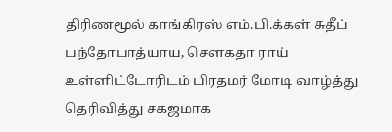திரிணமூல் காங்கிரஸ் எம்.பி.க்கள் சுதீப் பந்தோபாத்யாய, சௌகதா ராய் உள்ளிட்டோரிடம் பிரதமர் மோடி வாழ்த்து தெரிவித்து சகஜமாக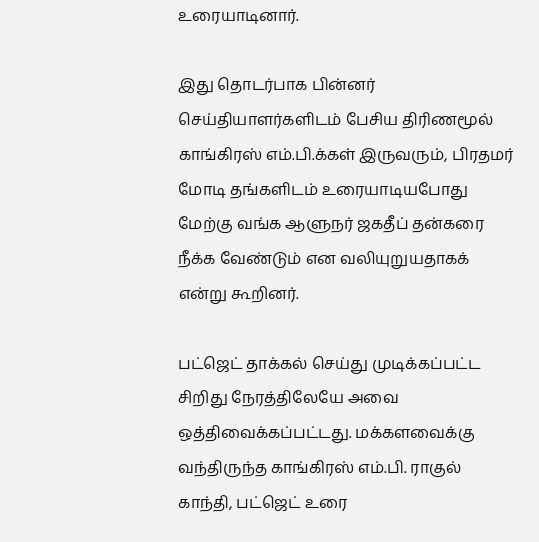உரையாடினார்.

இது தொடர்பாக பின்னர் செய்தியாளர்களிடம் பேசிய திரிணமூல் காங்கிரஸ் எம்.பி.க்கள் இருவரும், பிரதமர் மோடி தங்களிடம் உரையாடியபோது மேற்கு வங்க ஆளுநர் ஜகதீப் தன்கரை நீக்க வேண்டும் என வலியுறுயதாகக் என்று கூறினர்.

பட்ஜெட் தாக்கல் செய்து முடிக்கப்பட்ட சிறிது நேரத்திலேயே அவை ஒத்திவைக்கப்பட்டது. மக்களவைக்கு வந்திருந்த காங்கிரஸ் எம்.பி. ராகுல் காந்தி, பட்ஜெட் உரை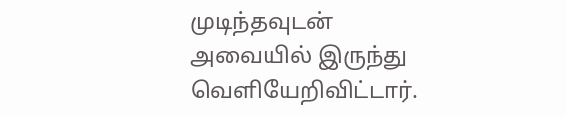முடிந்தவுடன் அவையில் இருந்து வெளியேறிவிட்டார்.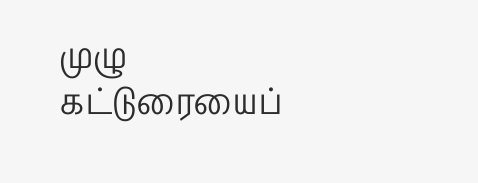முழு கட்டுரையைப்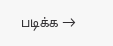படிக்க →